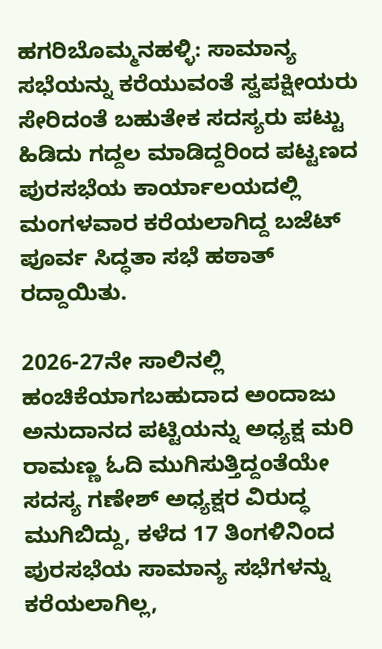ಹಗರಿಬೊಮ್ಮನಹಳ್ಳಿ: ಸಾಮಾನ್ಯ ಸಭೆಯನ್ನು ಕರೆಯುವಂತೆ ಸ್ವಪಕ್ಷೀಯರು ಸೇರಿದಂತೆ ಬಹುತೇಕ ಸದಸ್ಯರು ಪಟ್ಟು ಹಿಡಿದು ಗದ್ದಲ ಮಾಡಿದ್ದರಿಂದ ಪಟ್ಟಣದ ಪುರಸಭೆಯ ಕಾರ್ಯಾಲಯದಲ್ಲಿ ಮಂಗಳವಾರ ಕರೆಯಲಾಗಿದ್ದ ಬಜೆಟ್ ಪೂರ್ವ ಸಿದ್ಧತಾ ಸಭೆ ಹಠಾತ್ ರದ್ದಾಯಿತು.

2026-27ನೇ ಸಾಲಿನಲ್ಲಿ ಹಂಚಿಕೆಯಾಗಬಹುದಾದ ಅಂದಾಜು ಅನುದಾನದ ಪಟ್ಟಿಯನ್ನು ಅಧ್ಯಕ್ಷ ಮರಿ ರಾಮಣ್ಣ ಓದಿ ಮುಗಿಸುತ್ತಿದ್ದಂತೆಯೇ ಸದಸ್ಯ ಗಣೇಶ್ ಅಧ್ಯಕ್ಷರ ವಿರುದ್ಧ ಮುಗಿಬಿದ್ದು, ಕಳೆದ 17 ತಿಂಗಳಿನಿಂದ ಪುರಸಭೆಯ ಸಾಮಾನ್ಯ ಸಭೆಗಳನ್ನು ಕರೆಯಲಾಗಿಲ್ಲ,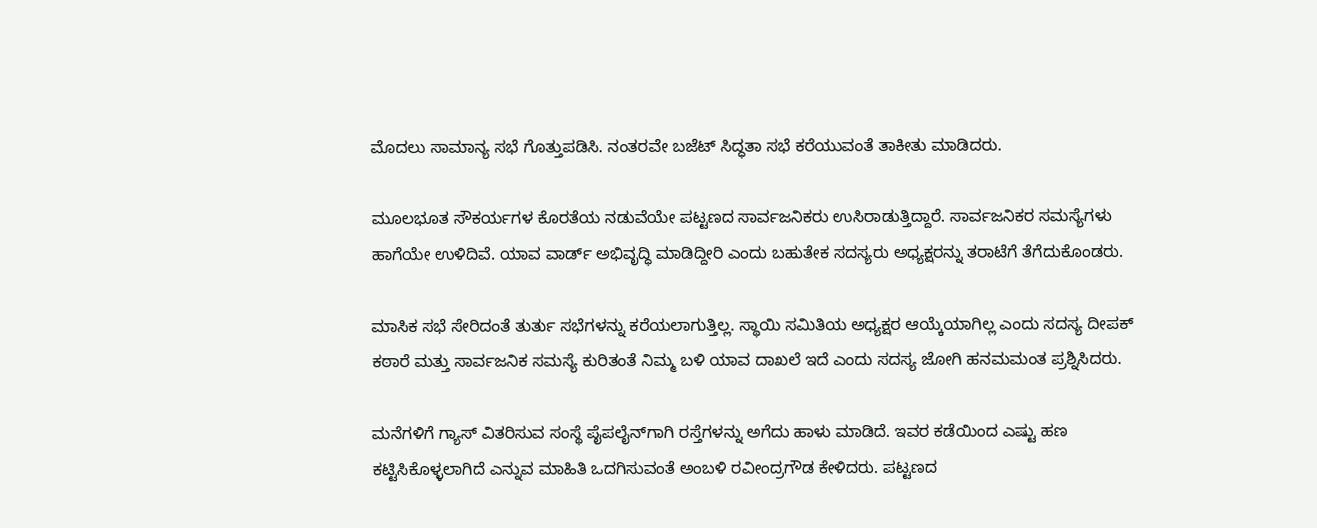ಮೊದಲು ಸಾಮಾನ್ಯ ಸಭೆ ಗೊತ್ತುಪಡಿಸಿ. ನಂತರವೇ ಬಜೆಟ್ ಸಿದ್ಧತಾ ಸಭೆ ಕರೆಯುವಂತೆ ತಾಕೀತು ಮಾಡಿದರು.

ಮೂಲಭೂತ ಸೌಕರ್ಯಗಳ ಕೊರತೆಯ ನಡುವೆಯೇ ಪಟ್ಟಣದ ಸಾರ್ವಜನಿಕರು ಉಸಿರಾಡುತ್ತಿದ್ದಾರೆ. ಸಾರ್ವಜನಿಕರ ಸಮಸ್ಯೆಗಳು ಹಾಗೆಯೇ ಉಳಿದಿವೆ. ಯಾವ ವಾರ್ಡ್ ಅಭಿವೃದ್ಧಿ ಮಾಡಿದ್ದೀರಿ ಎಂದು ಬಹುತೇಕ ಸದಸ್ಯರು ಅಧ್ಯಕ್ಷರನ್ನು ತರಾಟೆಗೆ ತೆಗೆದುಕೊಂಡರು.

ಮಾಸಿಕ ಸಭೆ ಸೇರಿದಂತೆ ತುರ್ತು ಸಭೆಗಳನ್ನು ಕರೆಯಲಾಗುತ್ತಿಲ್ಲ. ಸ್ಥಾಯಿ ಸಮಿತಿಯ ಅಧ್ಯಕ್ಷರ ಆಯ್ಕೆಯಾಗಿಲ್ಲ ಎಂದು ಸದಸ್ಯ ದೀಪಕ್ ಕಠಾರೆ ಮತ್ತು ಸಾರ್ವಜನಿಕ ಸಮಸ್ಯೆ ಕುರಿತಂತೆ ನಿಮ್ಮ ಬಳಿ ಯಾವ ದಾಖಲೆ ಇದೆ ಎಂದು ಸದಸ್ಯ ಜೋಗಿ ಹನಮಮಂತ ಪ್ರಶ್ನಿಸಿದರು.

ಮನೆಗಳಿಗೆ ಗ್ಯಾಸ್ ವಿತರಿಸುವ ಸಂಸ್ಥೆ ಪೈಪಲೈನ್‌ಗಾಗಿ ರಸ್ತೆಗಳನ್ನು ಅಗೆದು ಹಾಳು ಮಾಡಿದೆ. ಇವರ ಕಡೆಯಿಂದ ಎಷ್ಟು ಹಣ ಕಟ್ಟಿಸಿಕೊಳ್ಳಲಾಗಿದೆ ಎನ್ನುವ ಮಾಹಿತಿ ಒದಗಿಸುವಂತೆ ಅಂಬಳಿ ರವೀಂದ್ರಗೌಡ ಕೇಳಿದರು. ಪಟ್ಟಣದ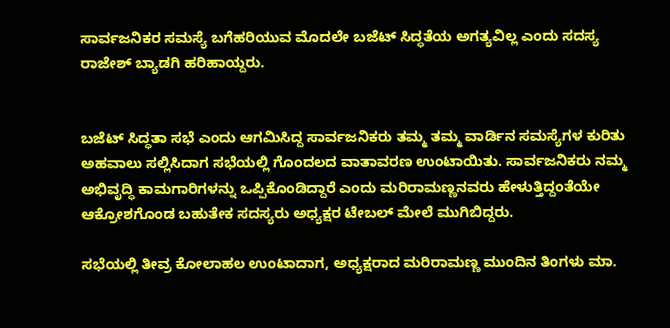ಸಾರ್ವಜನಿಕರ ಸಮಸ್ಯೆ ಬಗೆಹರಿಯುವ ಮೊದಲೇ ಬಜೆಟ್ ಸಿದ್ಧತೆಯ ಅಗತ್ಯವಿಲ್ಲ ಎಂದು ಸದಸ್ಯ ರಾಜೇಶ್ ಬ್ಯಾಡಗಿ ಹರಿಹಾಯ್ದರು.


ಬಜೆಟ್ ಸಿದ್ಧತಾ ಸಭೆ ಎಂದು ಆಗಮಿಸಿದ್ದ ಸಾರ್ವಜನಿಕರು ತಮ್ಮ ತಮ್ಮ ವಾರ್ಡಿನ ಸಮಸ್ಯೆಗಳ ಕುರಿತು ಅಹವಾಲು ಸಲ್ಲಿಸಿದಾಗ ಸಭೆಯಲ್ಲಿ ಗೊಂದಲದ ವಾತಾವರಣ ಉಂಟಾಯಿತು. ಸಾರ್ವಜನಿಕರು ನಮ್ಮ ಅಭಿವೃದ್ಧಿ ಕಾಮಗಾರಿಗಳನ್ನು ಒಪ್ಪಿಕೊಂಡಿದ್ದಾರೆ ಎಂದು ಮರಿರಾಮಣ್ಣನವರು ಹೇಳುತ್ತಿದ್ದಂತೆಯೇ ಆಕ್ರೋಶಗೊಂಡ ಬಹುತೇಕ ಸದಸ್ಯರು ಅಧ್ಯಕ್ಷರ ಟೇಬಲ್ ಮೇಲೆ ಮುಗಿಬಿದ್ದರು.

ಸಭೆಯಲ್ಲಿ ತೀವ್ರ ಕೋಲಾಹಲ ಉಂಟಾದಾಗ, ಅಧ್ಯಕ್ಷರಾದ ಮರಿರಾಮಣ್ಣ ಮುಂದಿನ ತಿಂಗಳು ಮಾ.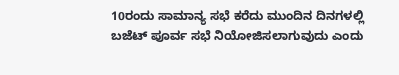10ರಂದು ಸಾಮಾನ್ಯ ಸಭೆ ಕರೆದು ಮುಂದಿನ ದಿನಗಳಲ್ಲಿ ಬಜೆಟ್ ಪೂರ್ವ ಸಭೆ ನಿಯೋಜಿಸಲಾಗುವುದು ಎಂದು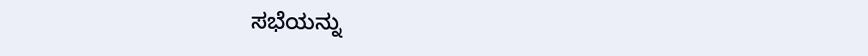ಸಭೆಯನ್ನು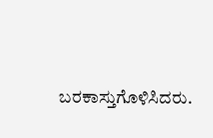ಬರಕಾಸ್ತುಗೊಳಿಸಿದರು.